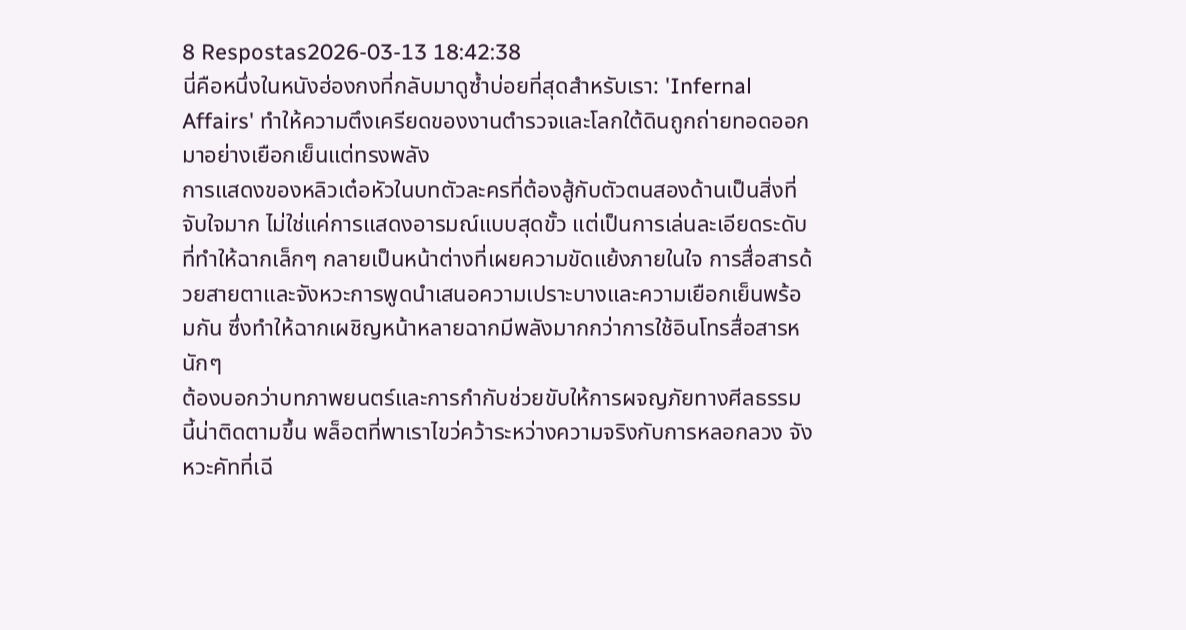8 Respostas2026-03-13 18:42:38
นี่คือหนึ่งในหนังฮ่องกงที่กลับมาดูซ้ำบ่อยที่สุดสำหรับเรา: 'Infernal Affairs' ทำให้ความตึงเครียดของงานตำรวจและโลกใต้ดินถูกถ่ายทอดออกมาอย่างเยือกเย็นแต่ทรงพลัง
การแสดงของหลิวเต๋อหัวในบทตัวละครที่ต้องสู้กับตัวตนสองด้านเป็นสิ่งที่จับใจมาก ไม่ใช่แค่การแสดงอารมณ์แบบสุดขั้ว แต่เป็นการเล่นละเอียดระดับที่ทำให้ฉากเล็กๆ กลายเป็นหน้าต่างที่เผยความขัดแย้งภายในใจ การสื่อสารด้วยสายตาและจังหวะการพูดนำเสนอความเปราะบางและความเยือกเย็นพร้อมกัน ซึ่งทำให้ฉากเผชิญหน้าหลายฉากมีพลังมากกว่าการใช้อินโทรสื่อสารหนักๆ
ต้องบอกว่าบทภาพยนตร์และการกำกับช่วยขับให้การผจญภัยทางศีลธรรมนี้น่าติดตามขึ้น พล็อตที่พาเราไขว่คว้าระหว่างความจริงกับการหลอกลวง จังหวะคัทที่เฉี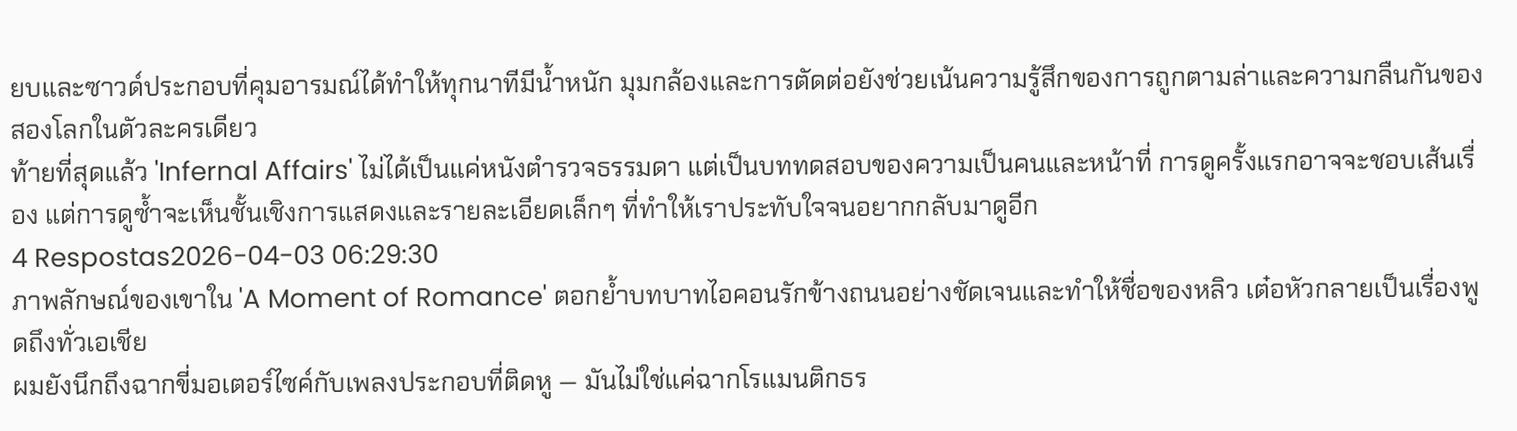ยบและซาวด์ประกอบที่คุมอารมณ์ได้ทำให้ทุกนาทีมีน้ำหนัก มุมกล้องและการตัดต่อยังช่วยเน้นความรู้สึกของการถูกตามล่าและความกลืนกันของสองโลกในตัวละครเดียว
ท้ายที่สุดแล้ว 'Infernal Affairs' ไม่ได้เป็นแค่หนังตำรวจธรรมดา แต่เป็นบททดสอบของความเป็นคนและหน้าที่ การดูครั้งแรกอาจจะชอบเส้นเรื่อง แต่การดูซ้ำจะเห็นชั้นเชิงการแสดงและรายละเอียดเล็กๆ ที่ทำให้เราประทับใจจนอยากกลับมาดูอีก
4 Respostas2026-04-03 06:29:30
ภาพลักษณ์ของเขาใน 'A Moment of Romance' ตอกย้ำบทบาทไอคอนรักข้างถนนอย่างชัดเจนและทำให้ชื่อของหลิว เต๋อหัวกลายเป็นเรื่องพูดถึงทั่วเอเชีย
ผมยังนึกถึงฉากขี่มอเตอร์ไซค์กับเพลงประกอบที่ติดหู — มันไม่ใช่แค่ฉากโรแมนติกธร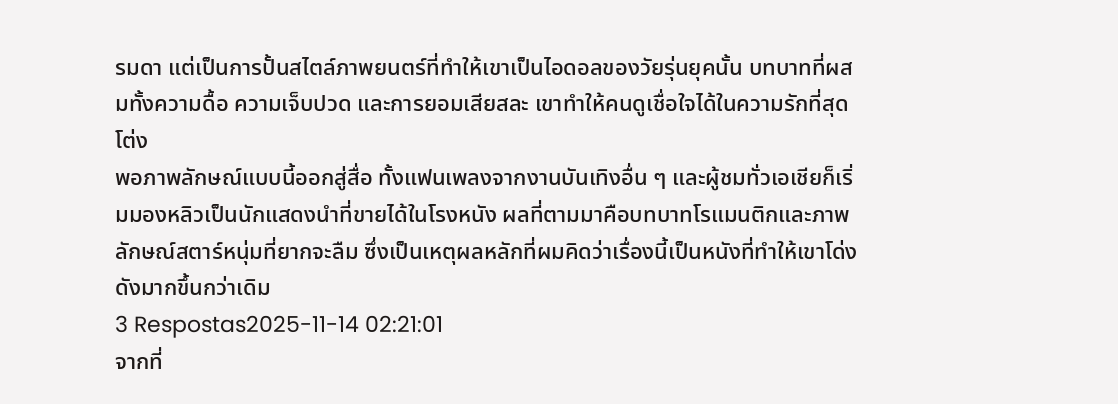รมดา แต่เป็นการปั้นสไตล์ภาพยนตร์ที่ทำให้เขาเป็นไอดอลของวัยรุ่นยุคนั้น บทบาทที่ผสมทั้งความดื้อ ความเจ็บปวด และการยอมเสียสละ เขาทำให้คนดูเชื่อใจได้ในความรักที่สุดโต่ง
พอภาพลักษณ์แบบนี้ออกสู่สื่อ ทั้งแฟนเพลงจากงานบันเทิงอื่น ๆ และผู้ชมทั่วเอเชียก็เริ่มมองหลิวเป็นนักแสดงนำที่ขายได้ในโรงหนัง ผลที่ตามมาคือบทบาทโรแมนติกและภาพลักษณ์สตาร์หนุ่มที่ยากจะลืม ซึ่งเป็นเหตุผลหลักที่ผมคิดว่าเรื่องนี้เป็นหนังที่ทำให้เขาโด่งดังมากขึ้นกว่าเดิม
3 Respostas2025-11-14 02:21:01
จากที่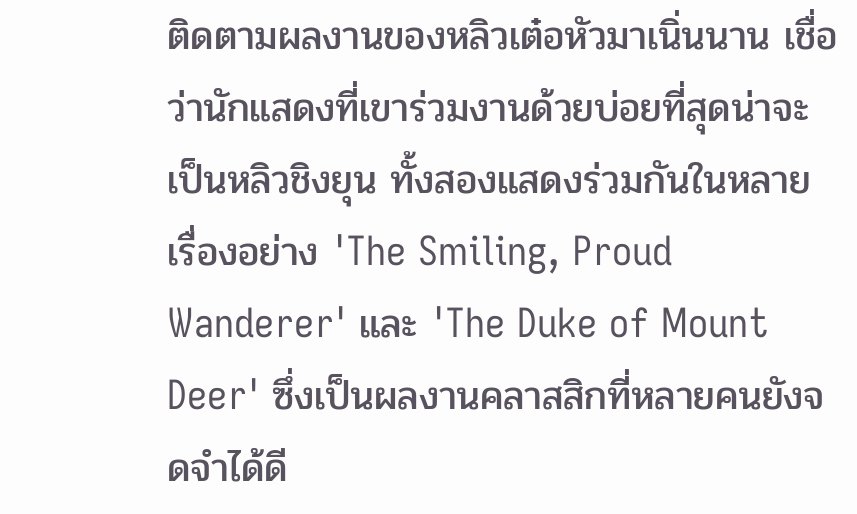ติดตามผลงานของหลิวเต๋อหัวมาเนิ่นนาน เชื่อว่านักแสดงที่เขาร่วมงานด้วยบ่อยที่สุดน่าจะเป็นหลิวชิงยุน ทั้งสองแสดงร่วมกันในหลายเรื่องอย่าง 'The Smiling, Proud Wanderer' และ 'The Duke of Mount Deer' ซึ่งเป็นผลงานคลาสสิกที่หลายคนยังจดจำได้ดี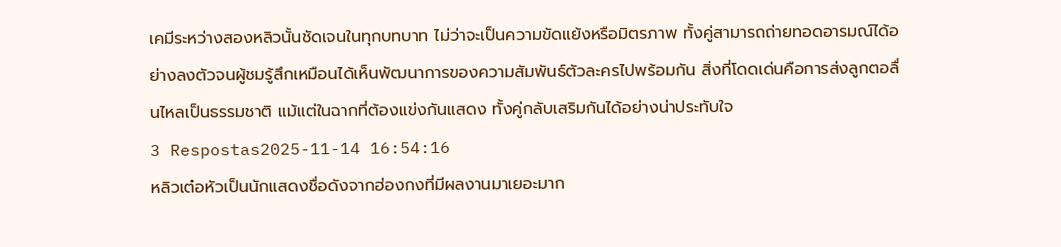เคมีระหว่างสองหลิวนั้นชัดเจนในทุกบทบาท ไม่ว่าจะเป็นความขัดแย้งหรือมิตรภาพ ทั้งคู่สามารถถ่ายทอดอารมณ์ได้อย่างลงตัวจนผู้ชมรู้สึกเหมือนได้เห็นพัฒนาการของความสัมพันธ์ตัวละครไปพร้อมกัน สิ่งที่โดดเด่นคือการส่งลูกตอลื่นไหลเป็นธรรมชาติ แม้แต่ในฉากที่ต้องแข่งกันแสดง ทั้งคู่กลับเสริมกันได้อย่างน่าประทับใจ
3 Respostas2025-11-14 16:54:16
หลิวเต๋อหัวเป็นนักแสดงชื่อดังจากฮ่องกงที่มีผลงานมาเยอะมาก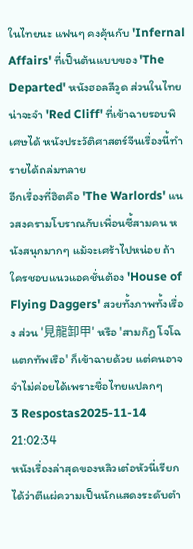ในไทยนะ แฟนๆ คงคุ้นกับ 'Infernal Affairs' ที่เป็นต้นแบบของ 'The Departed' หนังฮอลลีวูด ส่วนในไทยน่าจะจำ 'Red Cliff' ที่เข้าฉายรอบพิเศษได้ หนังประวัติศาสตร์จีนเรื่องนี้ทำรายได้ถล่มทลาย
อีกเรื่องที่ฮิตคือ 'The Warlords' แนวสงครามโบราณกับเพื่อนซี้สามคน หนังสนุกมากๆ แม้จะเศร้าไปหน่อย ถ้าใครชอบแนวแอคชั่นต้อง 'House of Flying Daggers' สวยทั้งภาพทั้งเรื่อง ส่วน '見龍卸甲' หรือ 'สามก๊ฏ โจโฉแตกทัพเรือ' ก็เข้าฉายด้วย แต่คนอาจจำไม่ค่อยได้เพราะชื่อไทยแปลกๆ
3 Respostas2025-11-14 21:02:34
หนังเรื่องล่าสุดของหลิวเต๋อหัวนี่เรียกได้ว่าตีแผ่ความเป็นนักแสดงระดับตำ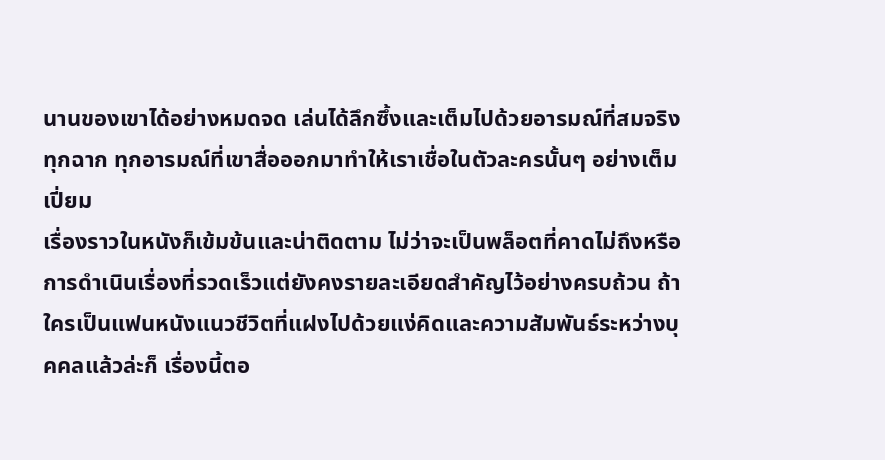นานของเขาได้อย่างหมดจด เล่นได้ลึกซึ้งและเต็มไปด้วยอารมณ์ที่สมจริงทุกฉาก ทุกอารมณ์ที่เขาสื่อออกมาทำให้เราเชื่อในตัวละครนั้นๆ อย่างเต็มเปี่ยม
เรื่องราวในหนังก็เข้มข้นและน่าติดตาม ไม่ว่าจะเป็นพล็อตที่คาดไม่ถึงหรือการดำเนินเรื่องที่รวดเร็วแต่ยังคงรายละเอียดสำคัญไว้อย่างครบถ้วน ถ้าใครเป็นแฟนหนังแนวชีวิตที่แฝงไปด้วยแง่คิดและความสัมพันธ์ระหว่างบุคคลแล้วล่ะก็ เรื่องนี้ตอ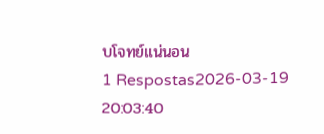บโจทย์แน่นอน
1 Respostas2026-03-19 20:03:40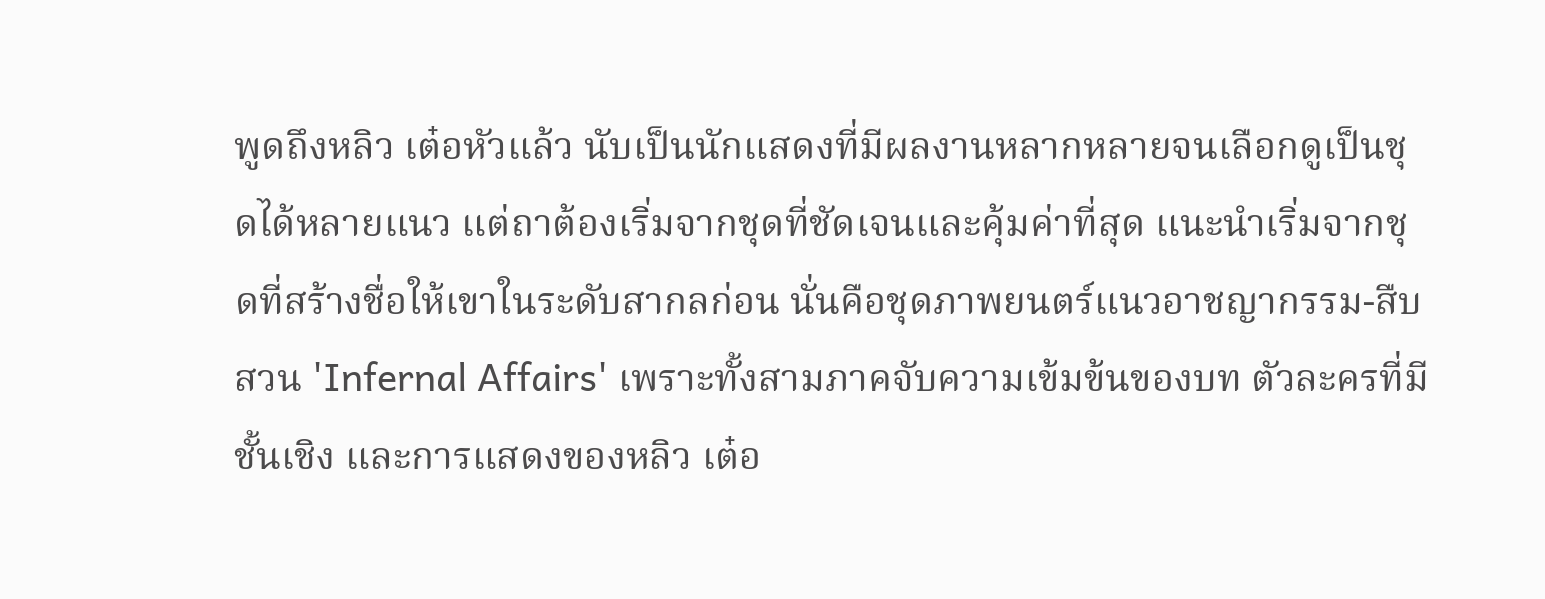พูดถึงหลิว เต๋อหัวแล้ว นับเป็นนักแสดงที่มีผลงานหลากหลายจนเลือกดูเป็นชุดได้หลายแนว แต่ถาต้องเริ่มจากชุดที่ชัดเจนและคุ้มค่าที่สุด แนะนำเริ่มจากชุดที่สร้างชื่อให้เขาในระดับสากลก่อน นั่นคือชุดภาพยนตร์แนวอาชญากรรม-สืบสวน 'Infernal Affairs' เพราะทั้งสามภาคจับความเข้มข้นของบท ตัวละครที่มีชั้นเชิง และการแสดงของหลิว เต๋อ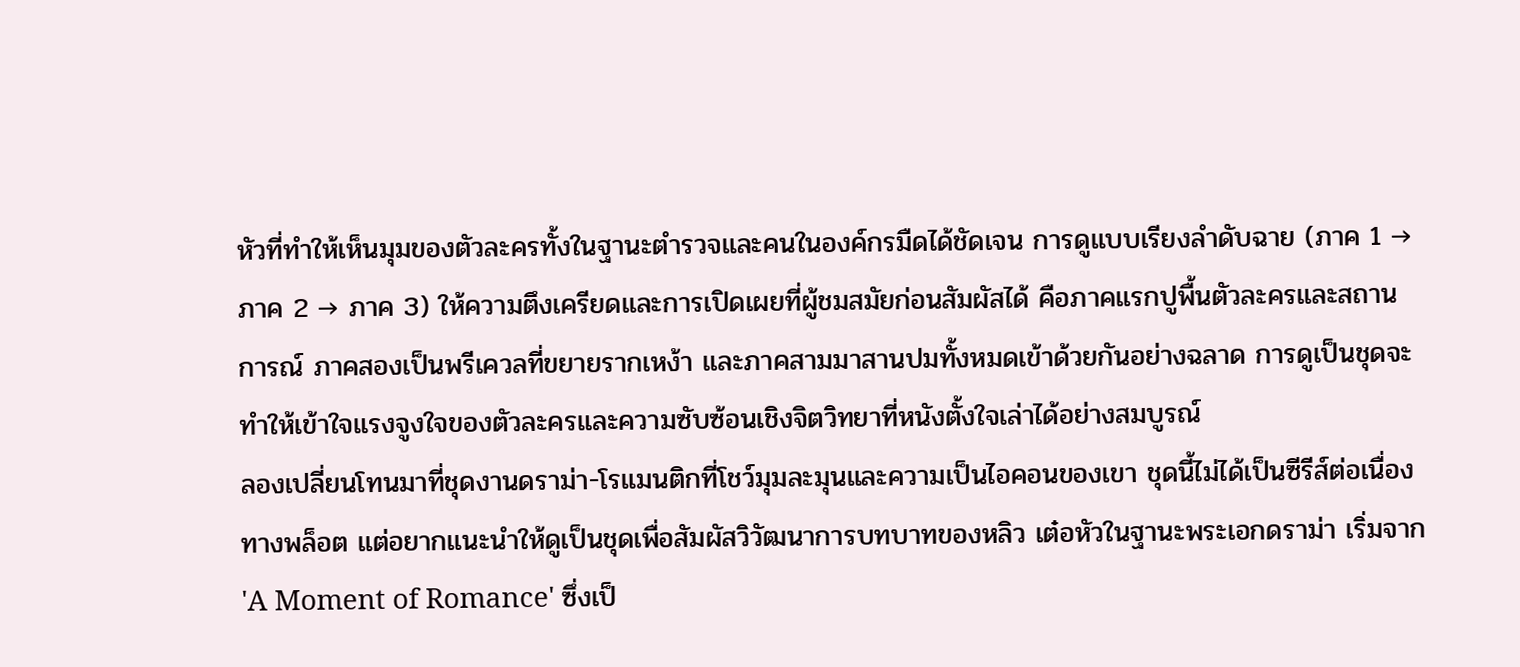หัวที่ทำให้เห็นมุมของตัวละครทั้งในฐานะตำรวจและคนในองค์กรมืดได้ชัดเจน การดูแบบเรียงลำดับฉาย (ภาค 1 → ภาค 2 → ภาค 3) ให้ความตึงเครียดและการเปิดเผยที่ผู้ชมสมัยก่อนสัมผัสได้ คือภาคแรกปูพื้นตัวละครและสถานการณ์ ภาคสองเป็นพรีเควลที่ขยายรากเหง้า และภาคสามมาสานปมทั้งหมดเข้าด้วยกันอย่างฉลาด การดูเป็นชุดจะทำให้เข้าใจแรงจูงใจของตัวละครและความซับซ้อนเชิงจิตวิทยาที่หนังตั้งใจเล่าได้อย่างสมบูรณ์
ลองเปลี่ยนโทนมาที่ชุดงานดราม่า-โรแมนติกที่โชว์มุมละมุนและความเป็นไอคอนของเขา ชุดนี้ไม่ได้เป็นซีรีส์ต่อเนื่องทางพล็อต แต่อยากแนะนำให้ดูเป็นชุดเพื่อสัมผัสวิวัฒนาการบทบาทของหลิว เต๋อหัวในฐานะพระเอกดราม่า เริ่มจาก 'A Moment of Romance' ซึ่งเป็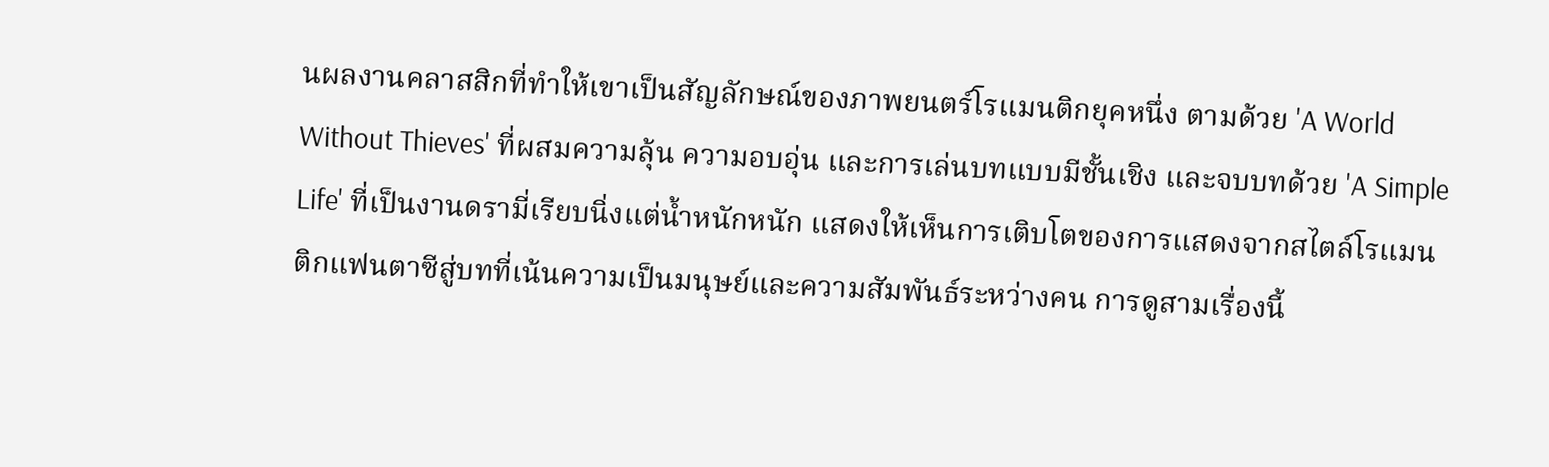นผลงานคลาสสิกที่ทำให้เขาเป็นสัญลักษณ์ของภาพยนตร์โรแมนติกยุคหนึ่ง ตามด้วย 'A World Without Thieves' ที่ผสมความลุ้น ความอบอุ่น และการเล่นบทแบบมีชั้นเชิง และจบบทด้วย 'A Simple Life' ที่เป็นงานดรามี่เรียบนิ่งแต่น้ำหนักหนัก แสดงให้เห็นการเติบโตของการแสดงจากสไตล์โรแมนติกแฟนตาซีสู่บทที่เน้นความเป็นมนุษย์และความสัมพันธ์ระหว่างคน การดูสามเรื่องนี้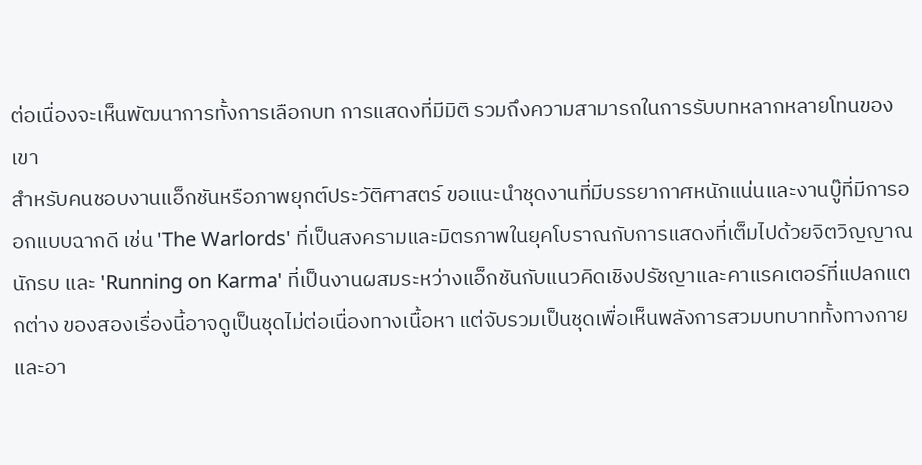ต่อเนื่องจะเห็นพัฒนาการทั้งการเลือกบท การแสดงที่มีมิติ รวมถึงความสามารถในการรับบทหลากหลายโทนของเขา
สำหรับคนชอบงานแอ็กชันหรือภาพยุกต์ประวัติศาสตร์ ขอแนะนำชุดงานที่มีบรรยากาศหนักแน่นและงานบู๊ที่มีการออกแบบฉากดี เช่น 'The Warlords' ที่เป็นสงครามและมิตรภาพในยุคโบราณกับการแสดงที่เต็มไปด้วยจิตวิญญาณนักรบ และ 'Running on Karma' ที่เป็นงานผสมระหว่างแอ็กชันกับแนวคิดเชิงปรัชญาและคาแรคเตอร์ที่แปลกแตกต่าง ของสองเรื่องนี้อาจดูเป็นชุดไม่ต่อเนื่องทางเนื้อหา แต่จับรวมเป็นชุดเพื่อเห็นพลังการสวมบทบาททั้งทางกายและอา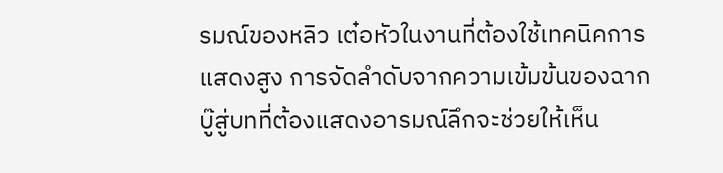รมณ์ของหลิว เต๋อหัวในงานที่ต้องใช้เทคนิคการแสดงสูง การจัดลำดับจากความเข้มข้นของฉากบู๊สู่บทที่ต้องแสดงอารมณ์ลึกจะช่วยให้เห็น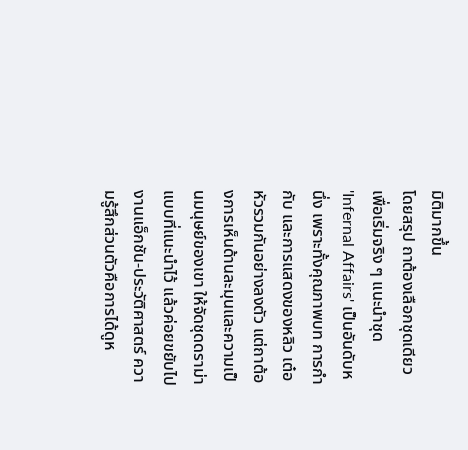มิติมากขึ้น
โดยสรุป ถาต้องเลือกชุดเดียวเพื่อเริ่มจริง ๆ แนะนำชุด 'Infernal Affairs' เป็นอันดับหนึ่ง เพราะทั้งคุณภาพบท การกำกับ และการแสดงของหลิว เต๋อหัวรวมกันอย่างลงตัว แต่ถาต้องการเห็นด้านละมุนและความเป็นมนุษย์ของเขา ให้จัดชุดดราม่าแบบที่แนะนำไว้ แล้วค่อยขยับไปงานแอ็กชัน-ประวัติศาสตร์ ความรู้สึกส่วนตัวคือการได้ดูห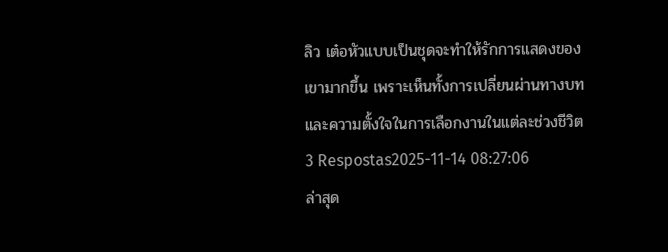ลิว เต๋อหัวแบบเป็นชุดจะทำให้รักการแสดงของเขามากขึ้น เพราะเห็นทั้งการเปลี่ยนผ่านทางบทและความตั้งใจในการเลือกงานในแต่ละช่วงชีวิต
3 Respostas2025-11-14 08:27:06
ล่าสุด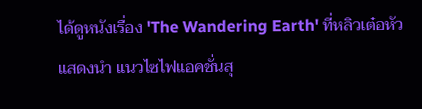ได้ดูหนังเรื่อง 'The Wandering Earth' ที่หลิวเต๋อหัวแสดงนำ แนวไซไฟแอคชั่นสุ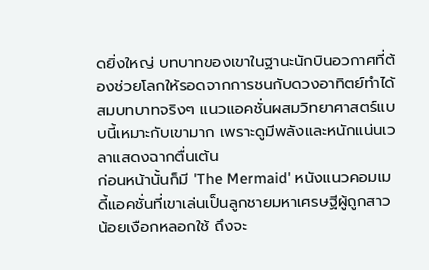ดยิ่งใหญ่ บทบาทของเขาในฐานะนักบินอวกาศที่ต้องช่วยโลกให้รอดจากการชนกับดวงอาทิตย์ทำได้สมบทบาทจริงๆ แนวแอคชั่นผสมวิทยาศาสตร์แบบนี้เหมาะกับเขามาก เพราะดูมีพลังและหนักแน่นเวลาแสดงฉากตื่นเต้น
ก่อนหน้านั้นก็มี 'The Mermaid' หนังแนวคอมเมดี้แอคชั่นที่เขาเล่นเป็นลูกชายมหาเศรษฐีผู้ถูกสาวน้อยเงือกหลอกใช้ ถึงจะ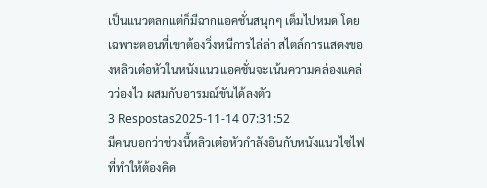เป็นแนวตลกแต่ก็มีฉากแอคชั่นสนุกๆ เต็มไปหมด โดยเฉพาะตอนที่เขาต้องวิ่งหนีการไล่ล่า สไตล์การแสดงของหลิวเต๋อหัวในหนังแนวแอคชั่นจะเน้นความคล่องแคล่วว่องไว ผสมกับอารมณ์ขันได้ลงตัว
3 Respostas2025-11-14 07:31:52
มีคนบอกว่าช่วงนี้หลิวเต๋อหัวกำลังอินกับหนังแนวไซไฟที่ทำให้ต้องคิด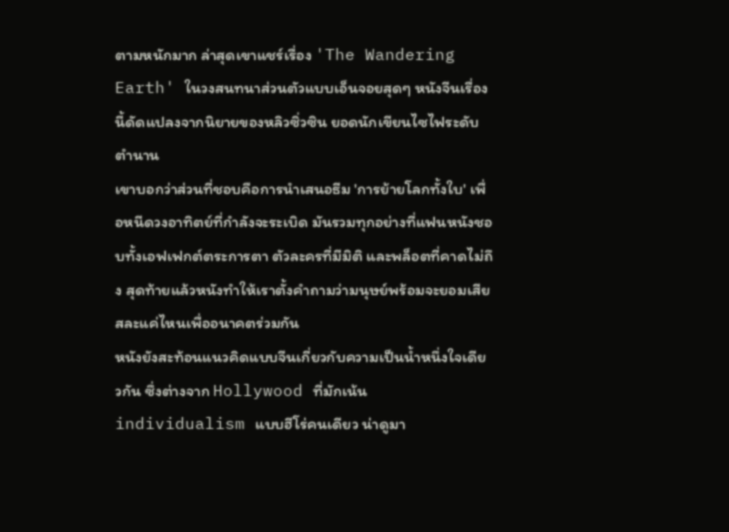ตามหนักมาก ล่าสุดเขาแชร์เรื่อง 'The Wandering Earth' ในวงสนทนาส่วนตัวแบบเอ็นจอยสุดๆ หนังจีนเรื่องนี้ดัดแปลงจากนิยายของหลิวซิ่วซิน ยอดนักเขียนไซไฟระดับตำนาน
เขาบอกว่าส่วนที่ชอบคือการนำเสนอธีม 'การย้ายโลกทั้งใบ' เพื่อหนีดวงอาทิตย์ที่กำลังจะระเบิด มันรวมทุกอย่างที่แฟนหนังชอบทั้งเอฟเฟกต์ตระการตา ตัวละครที่มีมิติ และพล็อตที่คาดไม่ถึง สุดท้ายแล้วหนังทำให้เราตั้งคำถามว่ามนุษย์พร้อมจะยอมเสียสละแค่ไหนเพื่ออนาคตร่วมกัน
หนังยังสะท้อนแนวคิดแบบจีนเกี่ยวกับความเป็นน้ำหนึ่งใจเดียวกัน ซึ่งต่างจาก Hollywood ที่มักเน้น individualism แบบฮีโร่คนเดียว น่าดูมา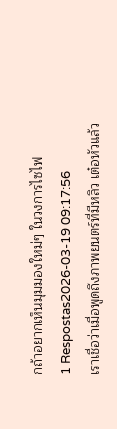กถ้าอยากเห็นมุมมองใหม่ๆ ในวงการไซไฟ
1 Respostas2026-03-19 09:17:56
เราเชื่อว่าเมื่อพูดถึงภาพยนตร์ที่มีหลิว เต๋อหัวแล้ว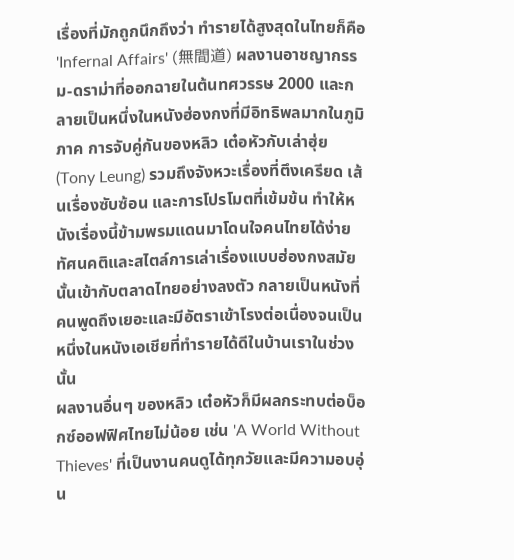เรื่องที่มักถูกนึกถึงว่า ทำรายได้สูงสุดในไทยก็คือ 'Infernal Affairs' (無間道) ผลงานอาชญากรรม-ดราม่าที่ออกฉายในต้นทศวรรษ 2000 และกลายเป็นหนึ่งในหนังฮ่องกงที่มีอิทธิพลมากในภูมิภาค การจับคู่กันของหลิว เต๋อหัวกับเล่าฮุ่ย (Tony Leung) รวมถึงจังหวะเรื่องที่ตึงเครียด เส้นเรื่องซับซ้อน และการโปรโมตที่เข้มข้น ทำให้หนังเรื่องนี้ข้ามพรมแดนมาโดนใจคนไทยได้ง่าย ทัศนคติและสไตล์การเล่าเรื่องแบบฮ่องกงสมัยนั้นเข้ากับตลาดไทยอย่างลงตัว กลายเป็นหนังที่คนพูดถึงเยอะและมีอัตราเข้าโรงต่อเนื่องจนเป็นหนึ่งในหนังเอเชียที่ทำรายได้ดีในบ้านเราในช่วงนั้น
ผลงานอื่นๆ ของหลิว เต๋อหัวก็มีผลกระทบต่อบ็อกซ์ออฟฟิศไทยไม่น้อย เช่น 'A World Without Thieves' ที่เป็นงานคนดูได้ทุกวัยและมีความอบอุ่น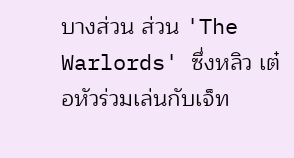บางส่วน ส่วน 'The Warlords' ซึ่งหลิว เต๋อหัวร่วมเล่นกับเจ็ท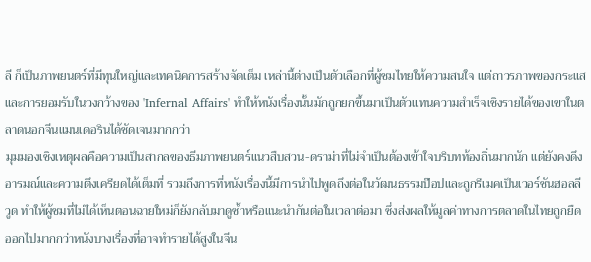ลี ก็เป็นภาพยนตร์ที่มีทุนใหญ่และเทคนิคการสร้างจัดเต็ม เหล่านี้ต่างเป็นตัวเลือกที่ผู้ชมไทยให้ความสนใจ แต่ถาวรภาพของกระแสและการยอมรับในวงกว้างของ 'Infernal Affairs' ทำให้หนังเรื่องนั้นมักถูกยกขึ้นมาเป็นตัวแทนความสำเร็จเชิงรายได้ของเขาในตลาดนอกจีนแมนเดอรินได้ชัดเจนมากกว่า
มุมมองเชิงเหตุผลคือความเป็นสากลของธีมภาพยนตร์แนวสืบสวน-ดราม่าที่ไม่จำเป็นต้องเข้าใจบริบทท้องถิ่นมากนัก แต่ยังคงดึงอารมณ์และความตึงเครียดได้เต็มที่ รวมถึงการที่หนังเรื่องนี้มีการนำไปพูดถึงต่อในวัฒนธรรมป๊อปและถูกรีเมคเป็นเวอร์ชันฮอลลีวูด ทำให้ผู้ชมที่ไม่ได้เห็นตอนฉายใหม่ก็ยังกลับมาดูซ้ำหรือแนะนำกันต่อในเวลาต่อมา ซึ่งส่งผลให้มูลค่าทางการตลาดในไทยถูกยืดออกไปมากกว่าหนังบางเรื่องที่อาจทำรายได้สูงในจีน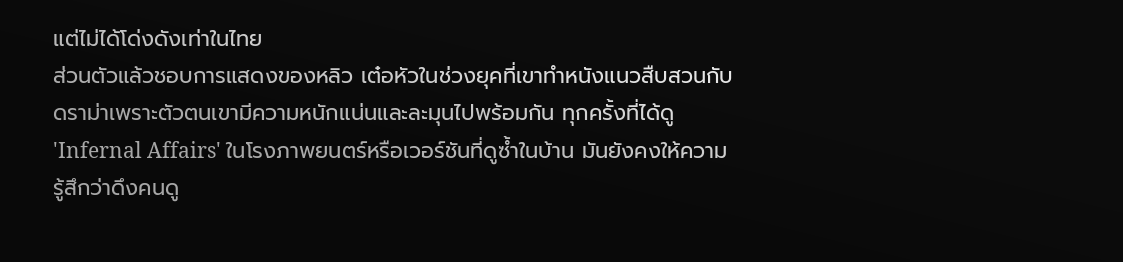แต่ไม่ได้โด่งดังเท่าในไทย
ส่วนตัวแล้วชอบการแสดงของหลิว เต๋อหัวในช่วงยุคที่เขาทำหนังแนวสืบสวนกับดราม่าเพราะตัวตนเขามีความหนักแน่นและละมุนไปพร้อมกัน ทุกครั้งที่ได้ดู 'Infernal Affairs' ในโรงภาพยนตร์หรือเวอร์ชันที่ดูซ้ำในบ้าน มันยังคงให้ความรู้สึกว่าดึงคนดู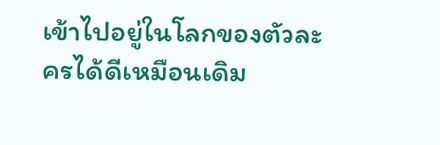เข้าไปอยู่ในโลกของตัวละครได้ดีเหมือนเดิม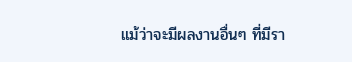แม้ว่าจะมีผลงานอื่นๆ ที่มีรา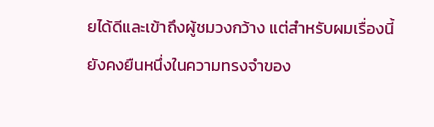ยได้ดีและเข้าถึงผู้ชมวงกว้าง แต่สำหรับผมเรื่องนี้ยังคงยืนหนึ่งในความทรงจำของ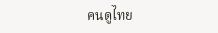คนดูไทย